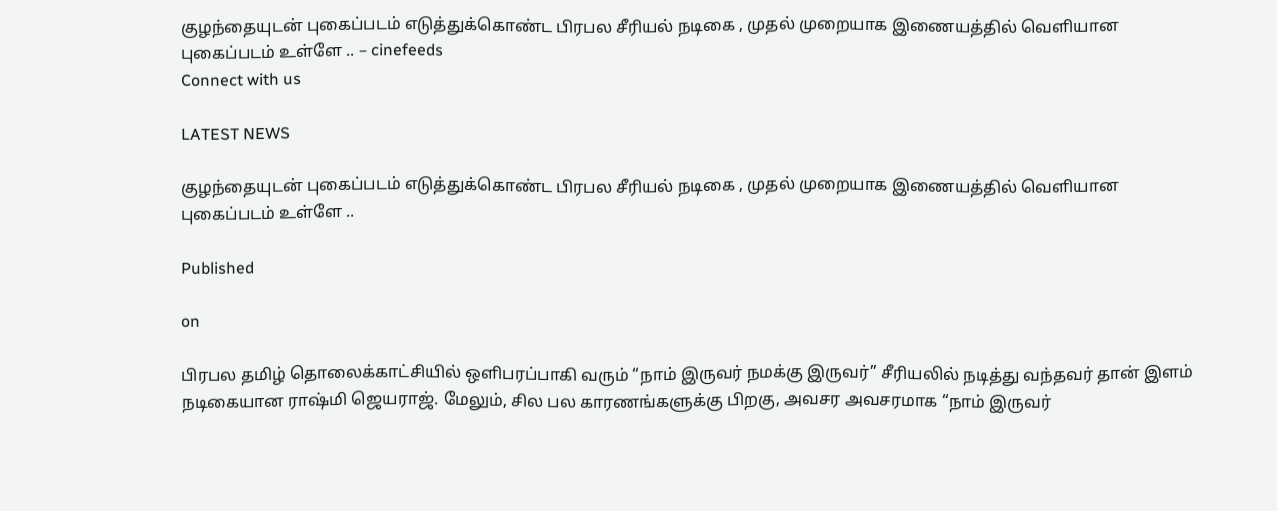குழந்தையுடன் புகைப்படம் எடுத்துக்கொண்ட பிரபல சீரியல் நடிகை , முதல் முறையாக இணையத்தில் வெளியான புகைப்படம் உள்ளே .. – cinefeeds
Connect with us

LATEST NEWS

குழந்தையுடன் புகைப்படம் எடுத்துக்கொண்ட பிரபல சீரியல் நடிகை , முதல் முறையாக இணையத்தில் வெளியான புகைப்படம் உள்ளே ..

Published

on

பிரபல தமிழ் தொலைக்காட்சியில் ஒளிபரப்பாகி வரும் “நாம் இருவர் நமக்கு இருவர்” சீரியலில் நடித்து வந்தவர் தான் இளம் நடிகையான ராஷ்மி ஜெயராஜ். மேலும், சில பல காரணங்களுக்கு பிறகு, அவசர அவசரமாக “நாம் இருவர்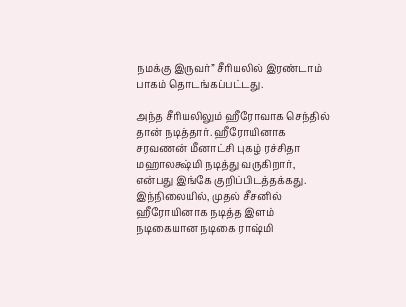நமக்கு இருவர்” சீரியலில் இரண்டாம் பாகம் தொடங்கப்பட்டது.

அந்த சீரியலிலும் ஹீரோவாக செந்தில் தான் நடித்தார். ஹீரோயினாக சரவணன் மீனாட்சி புகழ் ரச்சிதா மஹாலக்ஷ்மி நடித்து வருகிறார், என்பது இங்கே குறிப்பிடத்தக்கது. இந்நிலையில், முதல் சீசனில் ஹீரோயினாக நடித்த இளம் நடிகையான நடிகை ராஷ்மி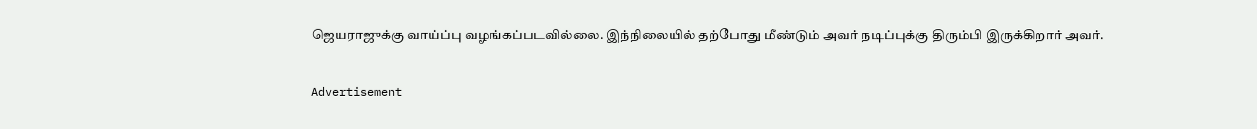ஜெயராஜுக்கு வாய்ப்பு வழங்கப்படவில்லை. இந்நிலையில் தற்போது மீண்டும் அவர் நடிப்புக்கு திரும்பி இருக்கிறார் அவர்.

Advertisement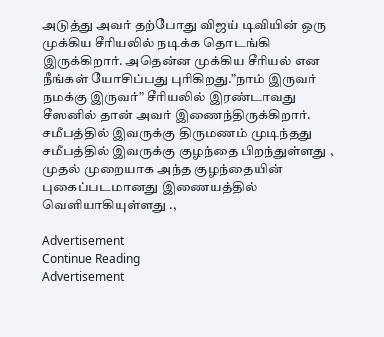அடுத்து அவர் தற்போது விஜய் டிவியின் ஒரு முக்கிய சீரியலில் நடிக்க தொடங்கி இருக்கிறார். அதென்ன முக்கிய சீரியல் என நீங்கள் யோசிப்பது புரிகிறது.”நாம் இருவர் நமக்கு இருவர்” சீரியலில் இரண்டாவது சீஸனில் தான் அவர் இணைந்திருக்கிறார். சமீபத்தில் இவருக்கு திருமணம் முடிந்தது சமீபத்தில் இவருக்கு குழந்தை பிறந்துள்ளது , முதல் முறையாக அந்த குழந்தையின் புகைப்படமானது இணையத்தில் வெளியாகியுள்ளது .,

Advertisement
Continue Reading
Advertisement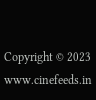Copyright © 2023 www.cinefeeds.in